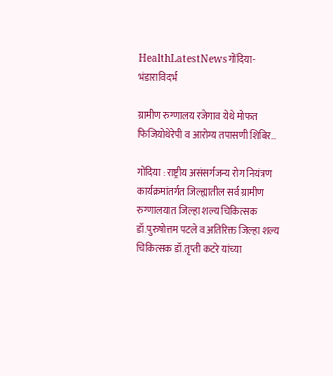HealthLatestNewsगोंदिया- भंडाराविदर्भ

ग्रामीण रुग्णालय रजेगाव येथे मोफत फिजियोथेरेपी व आरोग्य तपासणी शिबिर…

गोंदिया : राष्ट्रीय असंसर्गजन्य रोग नियंत्रण कार्यक्रमांतर्गत जिल्ह्यातील सर्व ग्रामीण रुग्णालयात जिल्हा शल्य चिकित्सक डॉ.पुरुषोत्तम पटले व अतिरिक्त जिल्हा शल्य चिकित्सक डॉ.तृप्ती कटरे यांच्या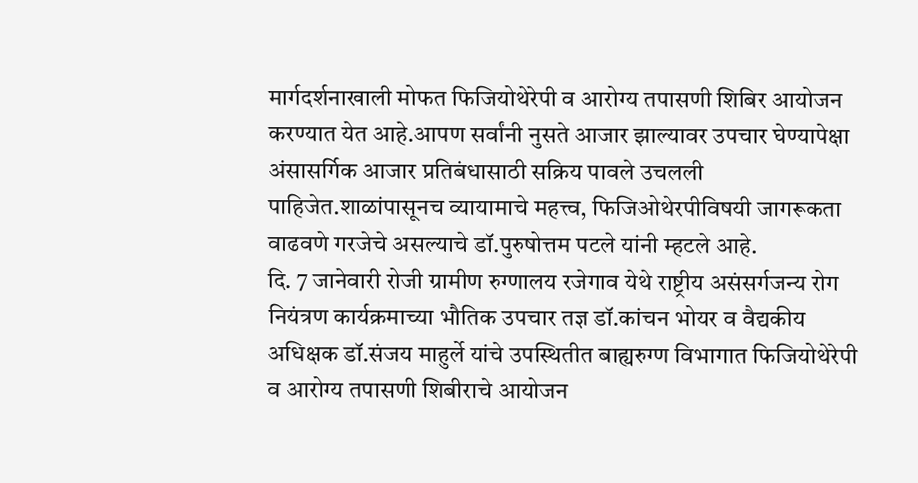मार्गदर्शनाखाली मोफत फिजियोथेरेपी व आरोग्य तपासणी शिबिर आयोजन करण्यात येत आहे.आपण सर्वांनी नुसते आजार झाल्यावर उपचार घेण्यापेक्षा अंसासर्गिक आजार प्रतिबंधासाठी सक्रिय पावले उचलली पाहिजेत.शाळांपासूनच व्यायामाचे महत्त्व, फिजिओथेरपीविषयी जागरूकता वाढवणे गरजेचे असल्याचे डॉ.पुरुषोत्तम पटले यांनी म्हटले आहे.
दि. 7 जानेवारी रोजी ग्रामीण रुग्णालय रजेगाव येथे राष्ट्रीय असंसर्गजन्य रोग नियंत्रण कार्यक्रमाच्या भौतिक उपचार तज्ञ डॉ.कांचन भोयर व वैद्यकीय अधिक्षक डॉ.संजय माहुर्ले यांचे उपस्थितीत बाह्यरुग्ण विभागात फिजियोथेरेपी व आरोग्य तपासणी शिबीराचे आयोजन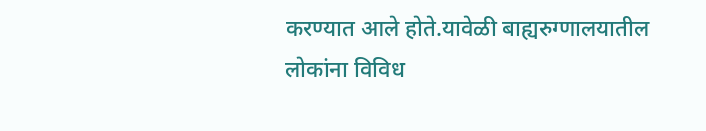करण्यात आले होते.यावेळी बाह्यरुग्णालयातील लोकांना विविध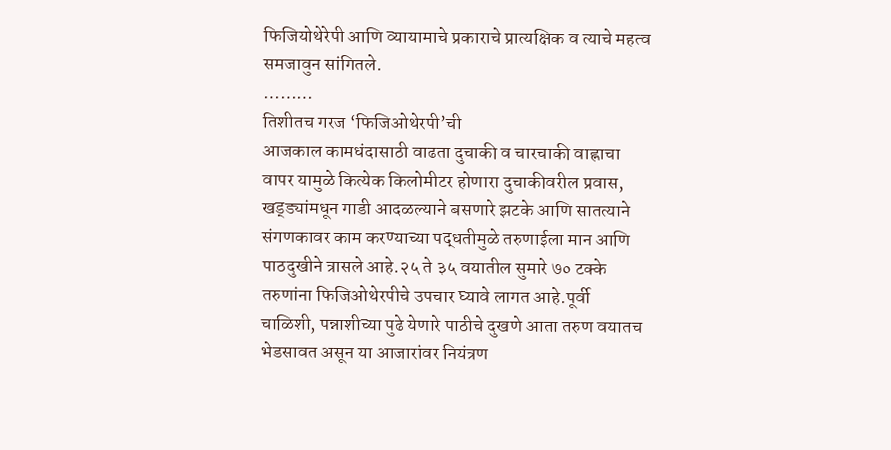फिजियोथेरेपी आणि व्यायामाचे प्रकाराचे प्रात्यक्षिक व त्याचे महत्व समजावुन सांगितले.
………
तिशीतच गरज ‘फिजिओथेरपी’ची
आजकाल कामधंदासाठी वाढता दुचाकी व चारचाकी वाह्नाचा वापर यामुळे कित्येक किलोमीटर होणारा दुचाकीवरील प्रवास, खड्ड्यांमधून गाडी आदळल्याने बसणारे झटके आणि सातत्याने संगणकावर काम करण्याच्या पद्धतीमुळे तरुणाईला मान आणि पाठदुखीने त्रासले आहे.२५ ते ३५ वयातील सुमारे ७० टक्के तरुणांना फिजिओथेरपीचे उपचार घ्यावे लागत आहे.पूर्वी चाळिशी, पन्नाशीच्या पुढे येणारे पाठीचे दुखणे आता तरुण वयातच भेडसावत असून या आजारांवर नियंत्रण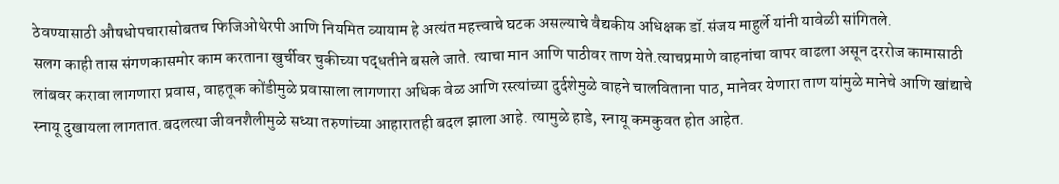ठेवण्यासाठी औषधोपचारासोबतच फिजिओथेरपी आणि नियमित व्यायाम हे अत्यंत महत्त्वाचे घटक असल्याचे वैद्यकीय अधिक्षक डॉ.संजय माहुर्ले यांनी यावेळी सांगितले.
सलग काही तास संगणकासमोर काम करताना खुर्चीवर चुकीच्या पद्धतीने बसले जाते. त्याचा मान आणि पाठीवर ताण येते.त्याचप्रमाणे वाहनांचा वापर वाढला असून दररोज कामासाठी लांबवर करावा लागणारा प्रवास, वाहतूक कोंडीमुळे प्रवासाला लागणारा अधिक वेळ आणि रस्त्यांच्या दुर्दशेमुळे वाहने चालविताना पाठ, मानेवर येणारा ताण यांमुळे मानेचे आणि खांद्याचे स्नायू दुखायला लागतात.बदलत्या जीवनशैलीमुळे सध्या तरुणांच्या आहारातही बदल झाला आहे. त्यामुळे हाडे, स्नायू कमकुवत होत आहेत.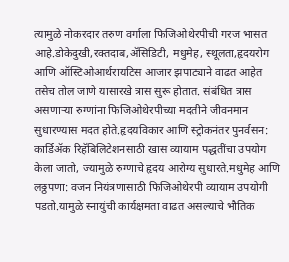त्यामुळे नोकरदार तरुण वर्गाला फिजिओथेरपीची गरज भासत आहे.डोकेदुखी,रक्तदाब,ॲसिडिटी, मधुमेह, स्थूलता,हृदयरोग आणि ऑस्टिओआर्थरायटिस आजार झपाट्याने वाढत आहेत तसेच तोल जाणे यासारखे त्रास सुरू होतात. संबंधित त्रास असणाऱ्या रुग्णांना फिजिओथेरपीच्या मदतीने जीवनमान सुधारण्यास मदत होते.हृदयविकार आणि स्ट्रोकनंतर पुनर्वसन: कार्डिॲक रिहॅबिलिटेशनसाठी खास व्यायाम पद्धतींचा उपयोग केला जातो, ज्यामुळे रुग्णाचे हृदय आरोग्य सुधारते.मधुमेह आणि लठ्ठपणा: वजन नियंत्रणासाठी फिजिओथेरपी व्यायाम उपयोगी पडतो.यामुळे स्नायुंची कार्यक्षमता वाढत असल्याचे भौतिक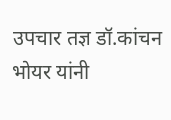उपचार तज्ञ डॉ.कांचन भोयर यांनी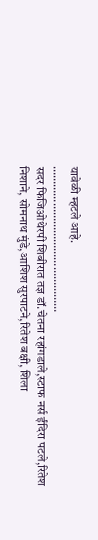यावेळी म्हटले आहे.
…………………………………………
सदर फिजिओथेरपी शिबीरात तज्ञ डॉ.चेतना रहांगडाले,स्टाफ नर्स ईंदिरा पटले,रितेश निशाने, सोमनाथ मुंडे,आशिश सुरपाटने,रितेश बक्षी, शिला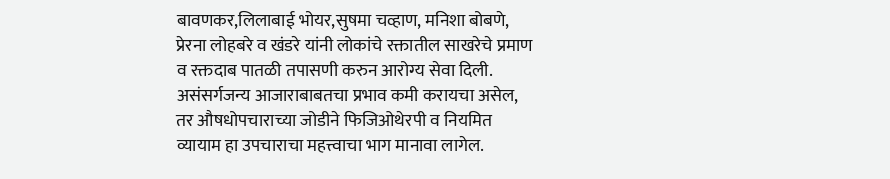बावणकर,लिलाबाई भोयर,सुषमा चव्हाण, मनिशा बोबणे, प्रेरना लोहबरे व खंडरे यांनी लोकांचे रक्तातील साखरेचे प्रमाण व रक्तदाब पातळी तपासणी करुन आरोग्य सेवा दिली. असंसर्गजन्य आजाराबाबतचा प्रभाव कमी करायचा असेल, तर औषधोपचाराच्या जोडीने फिजिओथेरपी व नियमित व्यायाम हा उपचाराचा महत्त्वाचा भाग मानावा लागेल.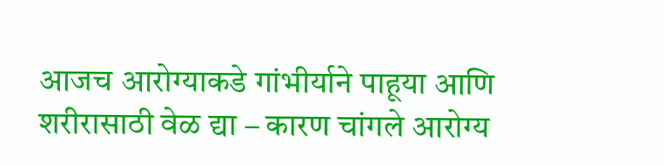आजच आरोग्याकडे गांभीर्याने पाहूया आणि शरीरासाठी वेळ द्या – कारण चांगले आरोग्य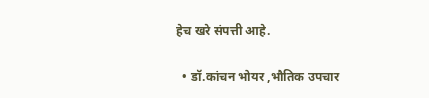हेच खरे संपत्ती आहे.

  • डॉ.कांचन भोयर ,भौतिक उपचार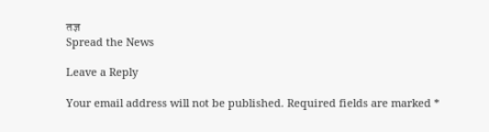तज्ञ
Spread the News

Leave a Reply

Your email address will not be published. Required fields are marked *